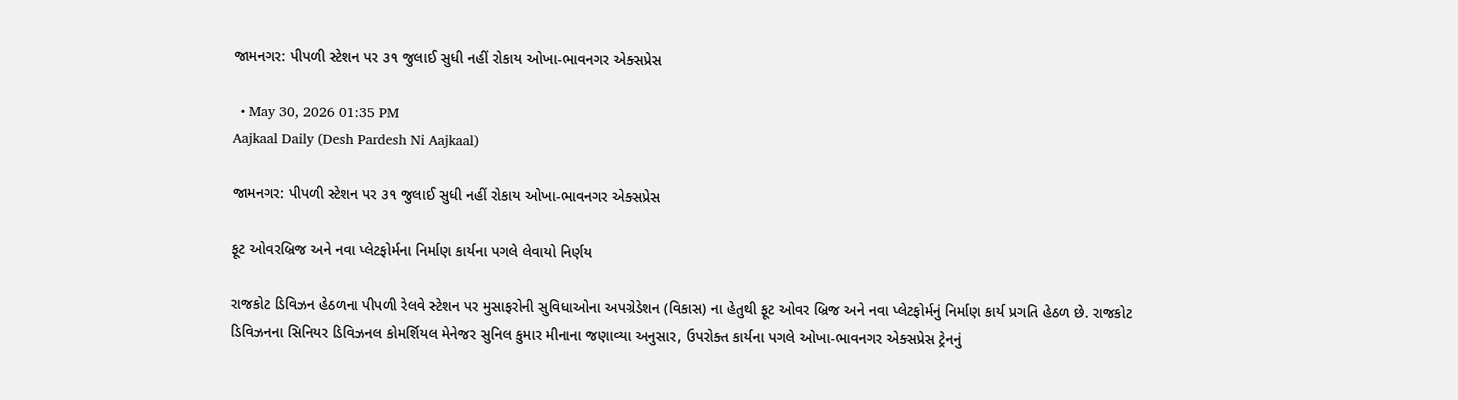જામનગર: પીપળી સ્ટેશન પર ૩૧ જુલાઈ સુધી નહીં રોકાય ઓખા-ભાવનગર એક્સપ્રેસ

  • May 30, 2026 01:35 PM
Aajkaal Daily (Desh Pardesh Ni Aajkaal)

જામનગર: પીપળી સ્ટેશન પર ૩૧ જુલાઈ સુધી નહીં રોકાય ઓખા-ભાવનગર એક્સપ્રેસ

ફૂટ ઓવરબ્રિજ અને નવા પ્લેટફોર્મના નિર્માણ કાર્યના પગલે લેવાયો નિર્ણય

રાજકોટ ડિવિઝન હેઠળના પીપળી રેલવે સ્ટેશન પર મુસાફરોની સુવિધાઓના અપગ્રેડેશન (વિકાસ) ના હેતુથી ફૂટ ઓવર બ્રિજ અને નવા પ્લેટફોર્મનું નિર્માણ કાર્ય પ્રગતિ હેઠળ છે. રાજકોટ ડિવિઝનના સિનિયર ડિવિઝનલ કોમર્શિયલ મેનેજર સુનિલ કુમાર મીનાના જણાવ્યા અનુસાર, ઉપરોક્ત કાર્યના પગલે ઓખા-ભાવનગર એક્સપ્રેસ ટ્રેનનું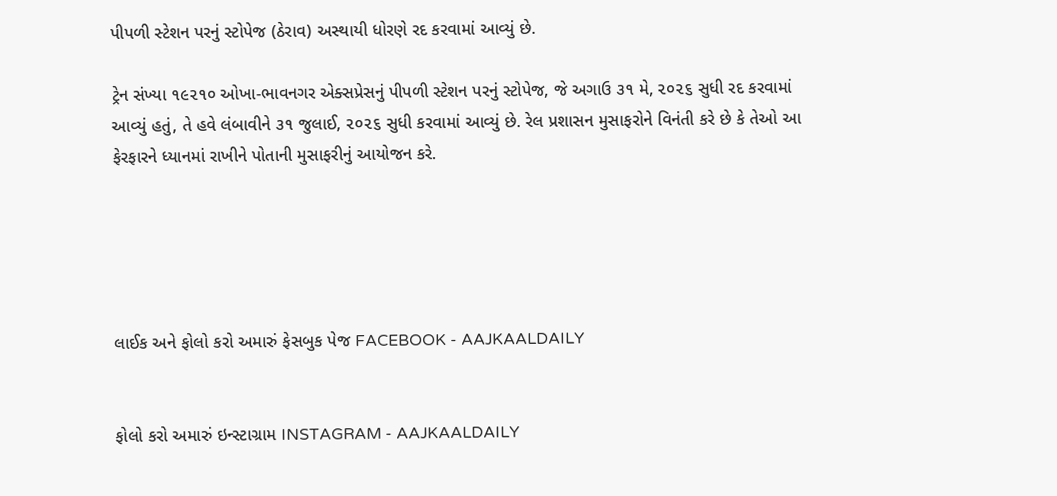પીપળી સ્ટેશન પરનું સ્ટોપેજ (ઠેરાવ) અસ્થાયી ધોરણે રદ કરવામાં આવ્યું છે.

ટ્રેન સંખ્યા ૧૯૨૧૦ ઓખા-ભાવનગર એક્સપ્રેસનું પીપળી સ્ટેશન પરનું સ્ટોપેજ, જે અગાઉ ૩૧ મે, ૨૦૨૬ સુધી રદ કરવામાં આવ્યું હતું, તે હવે લંબાવીને ૩૧ જુલાઈ, ૨૦૨૬ સુધી કરવામાં આવ્યું છે. રેલ પ્રશાસન મુસાફરોને વિનંતી કરે છે કે તેઓ આ ફેરફારને ધ્યાનમાં રાખીને પોતાની મુસાફરીનું આયોજન કરે.





લાઈક અને ફોલો કરો અમારું ફેસબુક પેજ FACEBOOK - AAJKAALDAILY


ફોલો કરો અમારું ઇન્સ્ટાગ્રામ INSTAGRAM - AAJKAALDAILY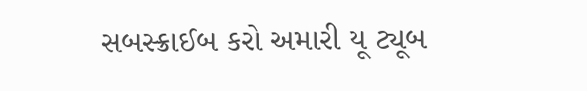સબસ્ક્રાઈબ કરો અમારી યૂ ટ્યૂબ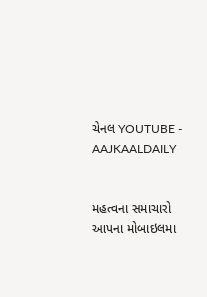ચેનલ YOUTUBE - AAJKAALDAILY


મહત્વના સમાચારો આપના મોબાઇલમા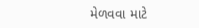મેળવવા માટે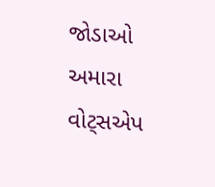જોડાઓ અમારા વોટ્સએપ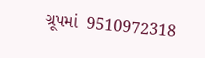ગ્રૂપમાં  9510972318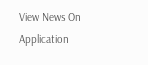View News On Application